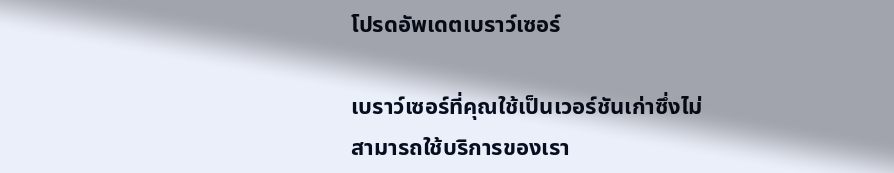โปรดอัพเดตเบราว์เซอร์

เบราว์เซอร์ที่คุณใช้เป็นเวอร์ชันเก่าซึ่งไม่สามารถใช้บริการของเรา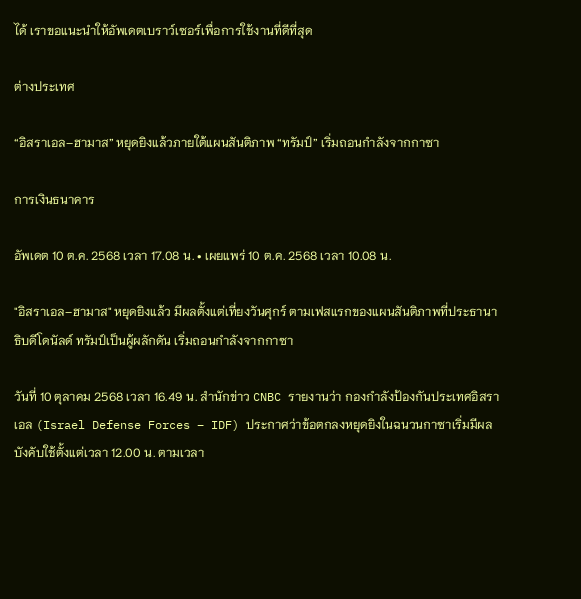ได้ เราขอแนะนำให้อัพเดตเบราว์เซอร์เพื่อการใช้งานที่ดีที่สุด

ต่างประเทศ

“อิสราเอล–ฮามาส” หยุดยิงแล้วภายใต้แผนสันติภาพ “ทรัมป์” เริ่มถอนกำลังจากกาซา

การเงินธนาคาร

อัพเดต 10 ต.ค. 2568 เวลา 17.08 น. • เผยแพร่ 10 ต.ค. 2568 เวลา 10.08 น.

"อิสราเอล–ฮามาส" หยุดยิงแล้ว มีผลตั้งแต่เที่ยงวันศุกร์ ตามเฟสแรกของแผนสันติภาพที่ประธานาธิบดีโดนัลด์ ทรัมป์เป็นผู้ผลักดัน เริ่มถอนกำลังจากกาซา

วันที่ 10 ตุลาคม 2568 เวลา 16.49 น. สำนักข่าว CNBC รายงานว่า กองกำลังป้องกันประเทศอิสราเอล (Israel Defense Forces – IDF) ประกาศว่าข้อตกลงหยุดยิงในฉนวนกาซาเริ่มมีผลบังคับใช้ตั้งแต่เวลา 12.00 น. ตามเวลา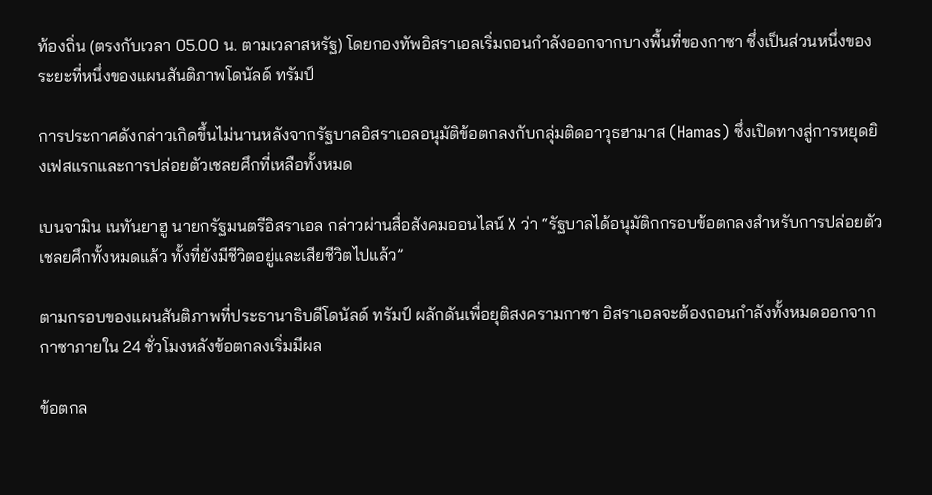ท้องถิ่น (ตรงกับเวลา 05.00 น. ตามเวลาสหรัฐ) โดยกองทัพอิสราเอลเริ่มถอนกำลังออกจากบางพื้นที่ของกาซา ซึ่งเป็นส่วนหนึ่งของระยะที่หนึ่งของแผนสันติภาพโดนัลด์ ทรัมป์

การประกาศดังกล่าวเกิดขึ้นไม่นานหลังจากรัฐบาลอิสราเอลอนุมัติข้อตกลงกับกลุ่มติดอาวุธฮามาส (Hamas) ซึ่งเปิดทางสู่การหยุดยิงเฟสแรกและการปล่อยตัวเชลยศึกที่เหลือทั้งหมด

เบนจามิน เนทันยาฮู นายกรัฐมนตรีอิสราเอล กล่าวผ่านสื่อสังคมออนไลน์ X ว่า “รัฐบาลได้อนุมัติกกรอบข้อตกลงสำหรับการปล่อยตัวเชลยศึกทั้งหมดแล้ว ทั้งที่ยังมีชีวิตอยู่และเสียชีวิตไปแล้ว”

ตามกรอบของแผนสันติภาพที่ประธานาธิบดีโดนัลด์ ทรัมป์ ผลักดันเพื่อยุติสงครามกาซา อิสราเอลจะต้องถอนกำลังทั้งหมดออกจากกาซาภายใน 24 ชั่วโมงหลังข้อตกลงเริ่มมีผล

ข้อตกล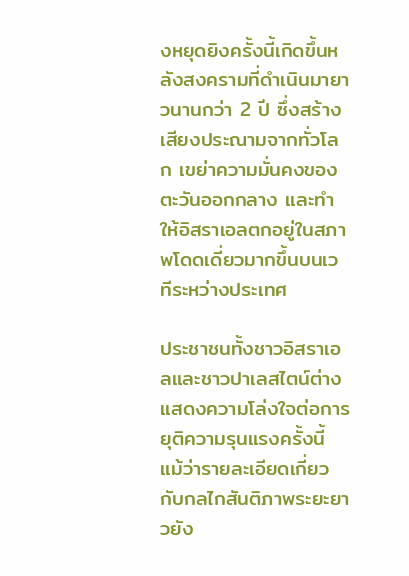งหยุดยิงครั้งนี้เกิดขึ้นหลังสงครามที่ดำเนินมายาวนานกว่า 2 ปี ซึ่งสร้างเสียงประณามจากทั่วโลก เขย่าความมั่นคงของตะวันออกกลาง และทำให้อิสราเอลตกอยู่ในสภาพโดดเดี่ยวมากขึ้นบนเวทีระหว่างประเทศ

ประชาชนทั้งชาวอิสราเอลและชาวปาเลสไตน์ต่างแสดงความโล่งใจต่อการยุติความรุนแรงครั้งนี้ แม้ว่ารายละเอียดเกี่ยวกับกลไกสันติภาพระยะยาวยัง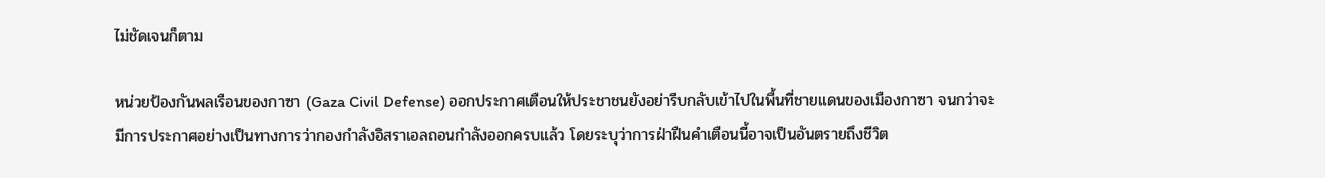ไม่ชัดเจนก็ตาม

หน่วยป้องกันพลเรือนของกาซา (Gaza Civil Defense) ออกประกาศเตือนให้ประชาชนยังอย่ารีบกลับเข้าไปในพื้นที่ชายแดนของเมืองกาซา จนกว่าจะมีการประกาศอย่างเป็นทางการว่ากองกำลังอิสราเอลถอนกำลังออกครบแล้ว โดยระบุว่าการฝ่าฝืนคำเตือนนี้อาจเป็นอันตรายถึงชีวิต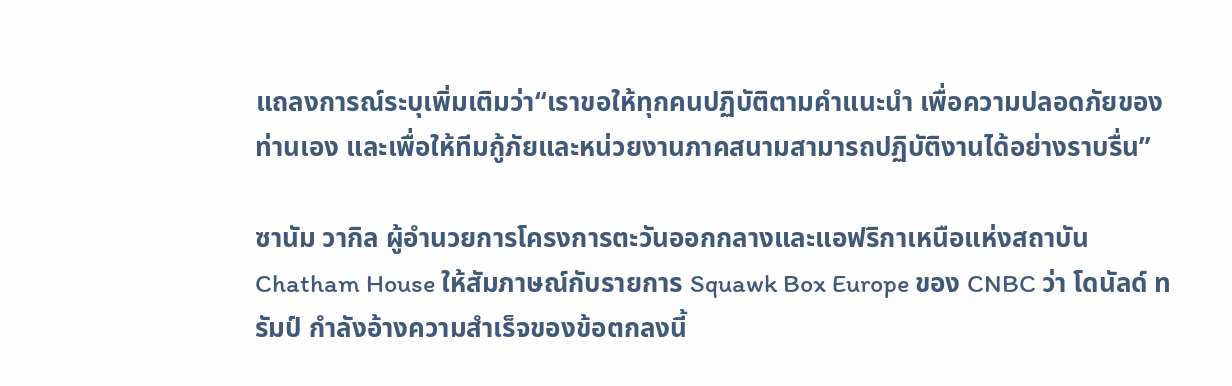แถลงการณ์ระบุเพิ่มเติมว่า“เราขอให้ทุกคนปฏิบัติตามคำแนะนำ เพื่อความปลอดภัยของท่านเอง และเพื่อให้ทีมกู้ภัยและหน่วยงานภาคสนามสามารถปฏิบัติงานได้อย่างราบรื่น”

ซานัม วากิล ผู้อำนวยการโครงการตะวันออกกลางและแอฟริกาเหนือแห่งสถาบัน Chatham House ให้สัมภาษณ์กับรายการ Squawk Box Europe ของ CNBC ว่า โดนัลด์ ทรัมป์ กำลังอ้างความสำเร็จของข้อตกลงนี้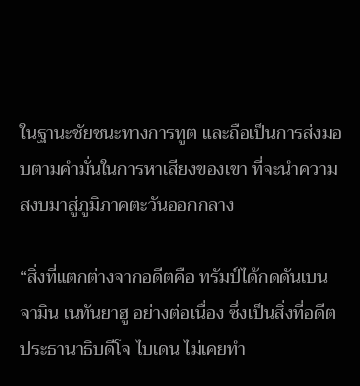ในฐานะชัยชนะทางการทูต และถือเป็นการส่งมอบตามคำมั่นในการหาเสียงของเขา ที่จะนำความสงบมาสู่ภูมิภาคตะวันออกกลาง

“สิ่งที่แตกต่างจากอดีตคือ ทรัมป์ได้กดดันเบนจามิน เนทันยาฮู อย่างต่อเนื่อง ซึ่งเป็นสิ่งที่อดีตประธานาธิบดีโจ ไบเดน ไม่เคยทำ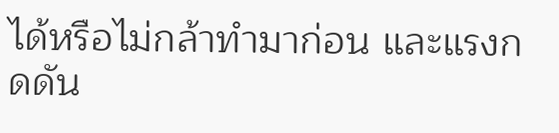ได้หรือไม่กล้าทำมาก่อน และแรงกดดัน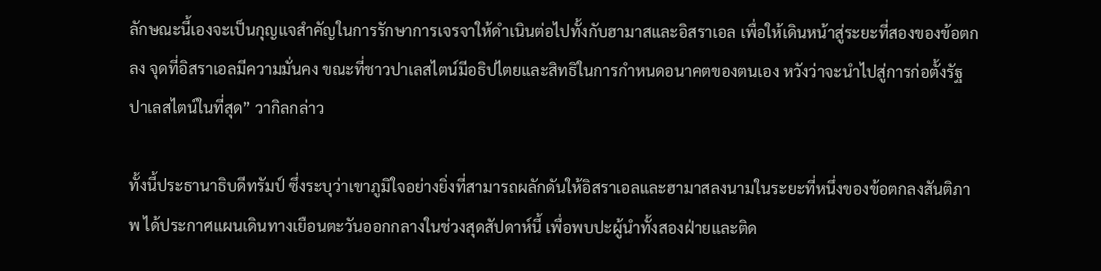ลักษณะนี้เองจะเป็นกุญแจสำคัญในการรักษาการเจรจาให้ดำเนินต่อไปทั้งกับฮามาสและอิสราเอล เพื่อให้เดินหน้าสู่ระยะที่สองของข้อตกลง จุดที่อิสราเอลมีความมั่นคง ขณะที่ชาวปาเลสไตน์มีอธิปไตยและสิทธิในการกำหนดอนาคตของตนเอง หวังว่าจะนำไปสู่การก่อตั้งรัฐปาเลสไตน์ในที่สุด” วากิลกล่าว

ทั้งนี้ประธานาธิบดีทรัมป์ ซึ่งระบุว่าเขาภูมิใจอย่างยิ่งที่สามารถผลักดันให้อิสราเอลและฮามาสลงนามในระยะที่หนึ่งของข้อตกลงสันติภาพ ได้ประกาศแผนเดินทางเยือนตะวันออกกลางในช่วงสุดสัปดาห์นี้ เพื่อพบปะผู้นำทั้งสองฝ่ายและติด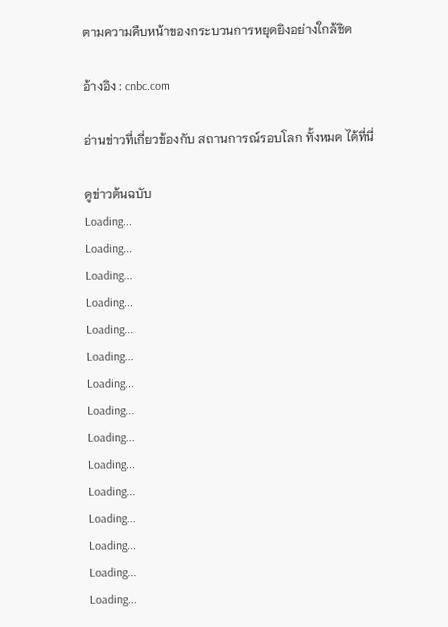ตามความคืบหน้าของกระบวนการหยุดยิงอย่างใกล้ชิด

อ้างอิง : cnbc.com

อ่านข่าวที่เกี่ยวข้องกับ สถานการณ์รอบโลก ทั้งหมด ได้ที่นี่

ดูข่าวต้นฉบับ
Loading...
Loading...
Loading...
Loading...
Loading...
Loading...
Loading...
Loading...
Loading...
Loading...
Loading...
Loading...
Loading...
Loading...
Loading...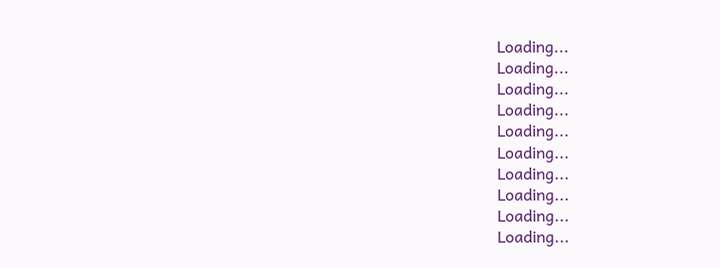Loading...
Loading...
Loading...
Loading...
Loading...
Loading...
Loading...
Loading...
Loading...
Loading...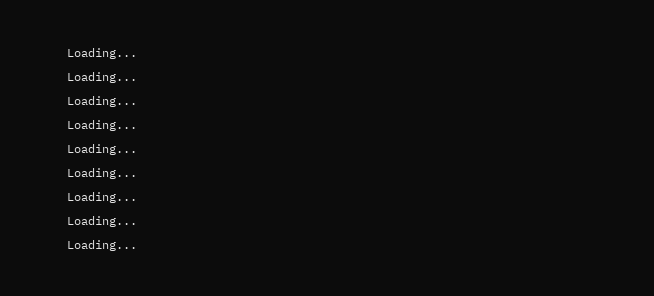Loading...
Loading...
Loading...
Loading...
Loading...
Loading...
Loading...
Loading...
Loading...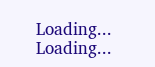Loading...
Loading...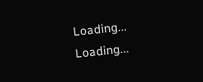Loading...
Loading...